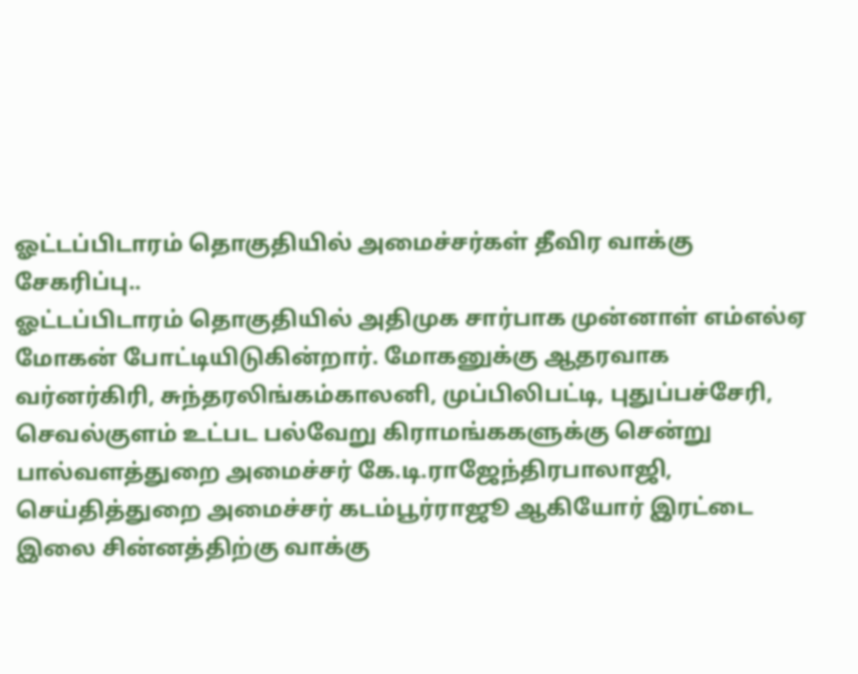ஓட்டப்பிடாரம் தொகுதியில் அமைச்சர்கள் தீவிர வாக்கு சேகரிப்பு..
ஓட்டப்பிடாரம் தொகுதியில் அதிமுக சார்பாக முன்னாள் எம்எல்ஏ மோகன் போட்டியிடுகின்றார். மோகனுக்கு ஆதரவாக வர்னர்கிரி, சுந்தரலிங்கம்காலனி, முப்பிலிபட்டி, புதுப்பச்சேரி, செவல்குளம் உட்பட பல்வேறு கிராமங்ககளுக்கு சென்று பால்வளத்துறை அமைச்சர் கே.டி.ராஜேந்திரபாலாஜி, செய்தித்துறை அமைச்சர் கடம்பூர்ராஜூ ஆகியோர் இரட்டை இலை சின்னத்திற்கு வாக்கு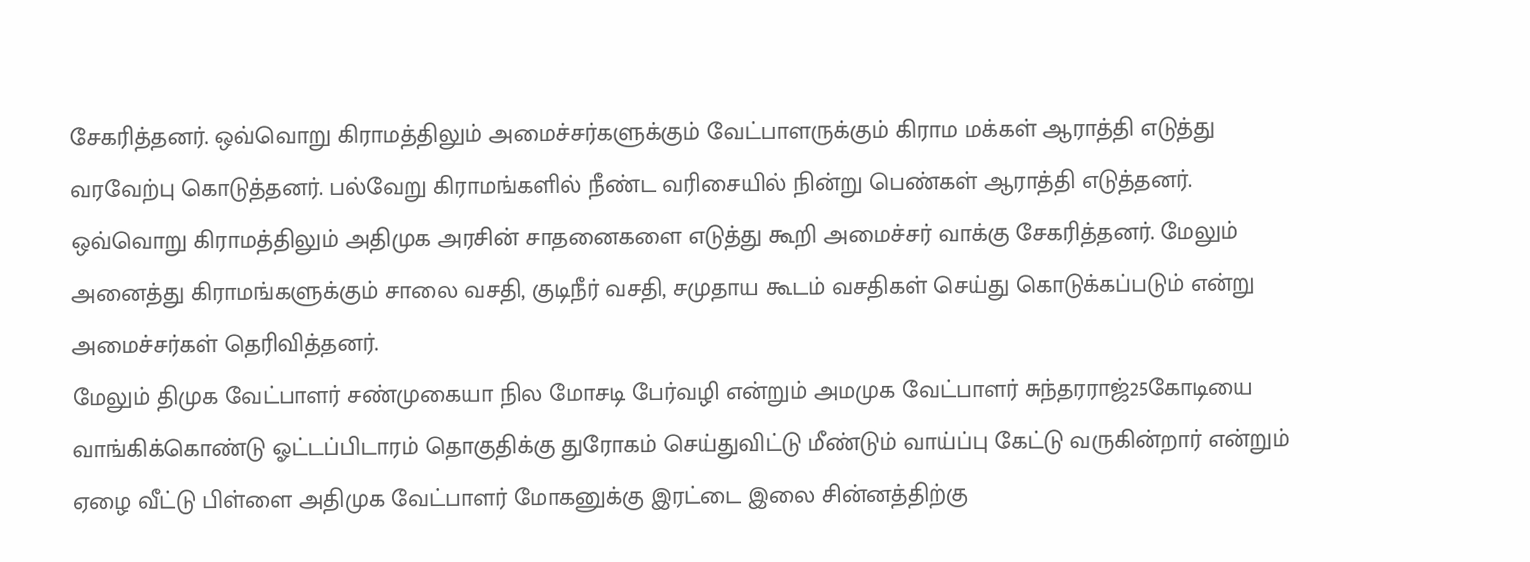சேகரித்தனர். ஒவ்வொறு கிராமத்திலும் அமைச்சர்களுக்கும் வேட்பாளருக்கும் கிராம மக்கள் ஆராத்தி எடுத்து வரவேற்பு கொடுத்தனர். பல்வேறு கிராமங்களில் நீண்ட வரிசையில் நின்று பெண்கள் ஆராத்தி எடுத்தனர். ஒவ்வொறு கிராமத்திலும் அதிமுக அரசின் சாதனைகளை எடுத்து கூறி அமைச்சர் வாக்கு சேகரித்தனர். மேலும் அனைத்து கிராமங்களுக்கும் சாலை வசதி, குடிநீர் வசதி, சமுதாய கூடம் வசதிகள் செய்து கொடுக்கப்படும் என்று அமைச்சர்கள் தெரிவித்தனர்.
மேலும் திமுக வேட்பாளர் சண்முகையா நில மோசடி பேர்வழி என்றும் அமமுக வேட்பாளர் சுந்தரராஜ்25கோடியை வாங்கிக்கொண்டு ஓட்டப்பிடாரம் தொகுதிக்கு துரோகம் செய்துவிட்டு மீண்டும் வாய்ப்பு கேட்டு வருகின்றார் என்றும் ஏழை வீட்டு பிள்ளை அதிமுக வேட்பாளர் மோகனுக்கு இரட்டை இலை சின்னத்திற்கு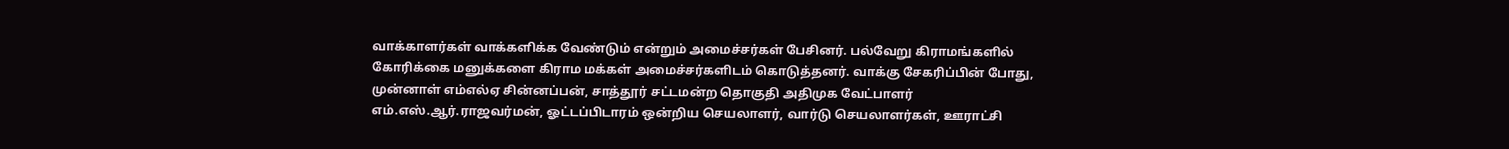வாக்காளர்கள் வாக்களிக்க வேண்டும் என்றும் அமைச்சர்கள் பேசினர். பல்வேறு கிராமங்களில் கோரிக்கை மனுக்களை கிராம மக்கள் அமைச்சர்களிடம் கொடுத்தனர். வாக்கு சேகரிப்பின் போது, முன்னாள் எம்எல்ஏ சின்னப்பன், சாத்தூர் சட்டமன்ற தொகுதி அதிமுக வேட்பாளர் எம்.எஸ்.ஆர்.ராஜவர்மன், ஓட்டப்பிடாரம் ஒன்றிய செயலாளர், வார்டு செயலாளர்கள், ஊராட்சி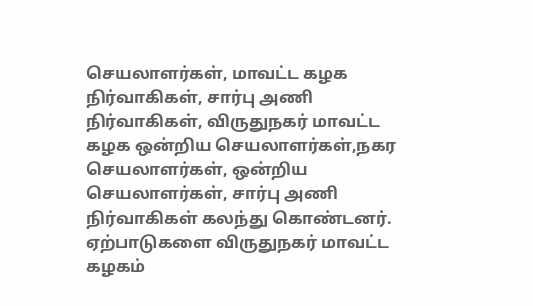செயலாளர்கள், மாவட்ட கழக நிர்வாகிகள், சார்பு அணி நிர்வாகிகள், விருதுநகர் மாவட்ட கழக ஒன்றிய செயலாளர்கள்,நகர செயலாளர்கள், ஒன்றிய செயலாளர்கள், சார்பு அணி நிர்வாகிகள் கலந்து கொண்டனர். ஏற்பாடுகளை விருதுநகர் மாவட்ட கழகம்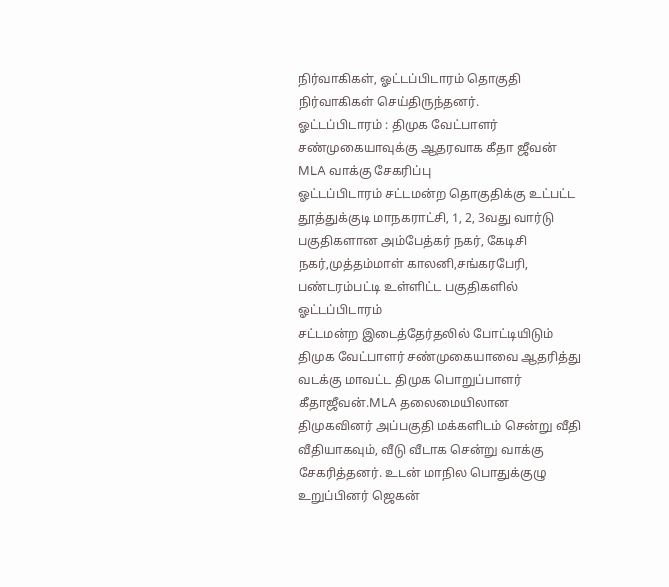நிர்வாகிகள், ஓட்டப்பிடாரம் தொகுதி நிர்வாகிகள் செய்திருந்தனர்.
ஓட்டப்பிடாரம் : திமுக வேட்பாளர் சண்முகையாவுக்கு ஆதரவாக கீதா ஜீவன் MLA வாக்கு சேகரிப்பு
ஓட்டப்பிடாரம் சட்டமன்ற தொகுதிக்கு உட்பட்ட தூத்துக்குடி மாநகராட்சி, 1, 2, 3வது வார்டு பகுதிகளான அம்பேத்கர் நகர், கேடிசி நகர்,முத்தம்மாள் காலனி,சங்கரபேரி, பண்டரம்பட்டி உள்ளிட்ட பகுதிகளில் ஓட்டப்பிடாரம்
சட்டமன்ற இடைத்தேர்தலில் போட்டியிடும் திமுக வேட்பாளர் சண்முகையாவை ஆதரித்து வடக்கு மாவட்ட திமுக பொறுப்பாளர் கீதாஜீவன்.MLA தலைமையிலான திமுகவினர் அப்பகுதி மக்களிடம் சென்று வீதி வீதியாகவும், வீடு வீடாக சென்று வாக்கு சேகரித்தனர். உடன் மாநில பொதுக்குழு உறுப்பினர் ஜெகன்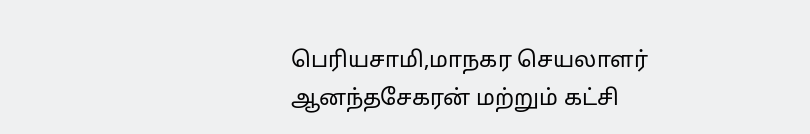பெரியசாமி,மாநகர செயலாளர் ஆனந்தசேகரன் மற்றும் கட்சி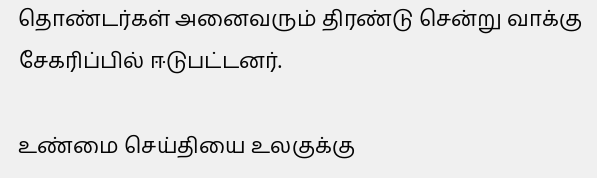தொண்டர்கள் அனைவரும் திரண்டு சென்று வாக்கு சேகரிப்பில் ஈடுபட்டனர்.

உண்மை செய்தியை உலகுக்கு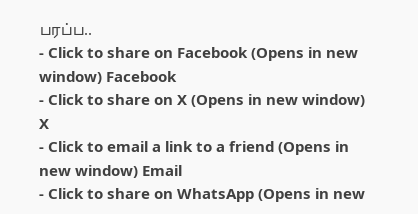பரப்ப..
- Click to share on Facebook (Opens in new window) Facebook
- Click to share on X (Opens in new window) X
- Click to email a link to a friend (Opens in new window) Email
- Click to share on WhatsApp (Opens in new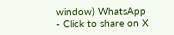window) WhatsApp
- Click to share on X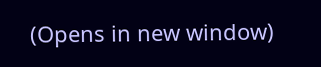(Opens in new window)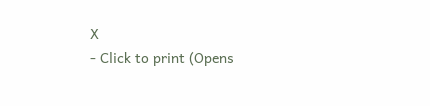X
- Click to print (Opens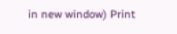in new window) Print